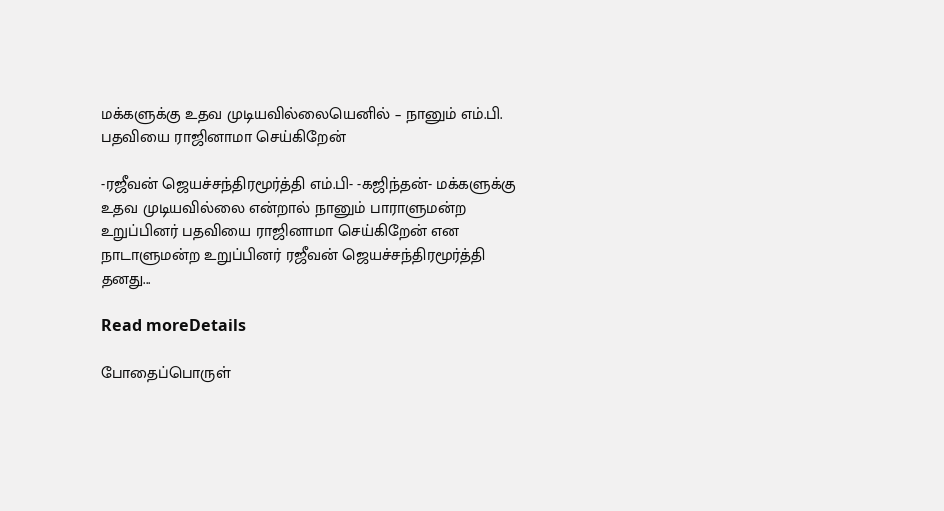மக்களுக்கு உதவ முடியவில்லையெனில் – நானும் எம்.பி. பதவியை ராஜினாமா செய்கிறேன்

-ரஜீவன் ஜெயச்சந்திரமூர்த்தி எம்.பி- -கஜிந்தன்- மக்களுக்கு உதவ முடியவில்லை என்றால் நானும் பாராளுமன்ற உறுப்பினர் பதவியை ராஜினாமா செய்கிறேன் என நாடாளுமன்ற உறுப்பினர் ரஜீவன் ஜெயச்சந்திரமூர்த்தி தனது...

Read moreDetails

போதைப்பொருள்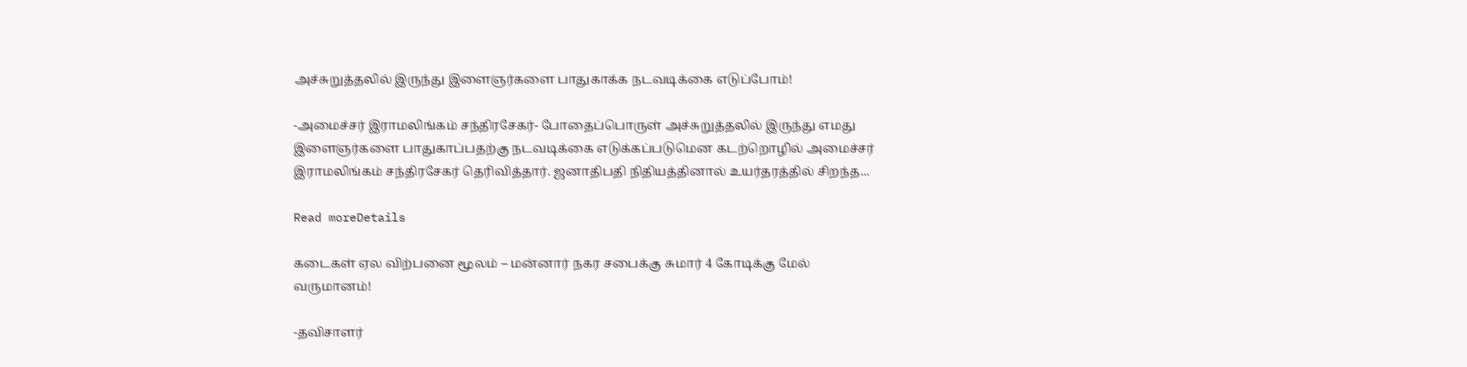அச்சுறுத்தலில் இருந்து இளைஞர்களை பாதுகாக்க நடவடிக்கை எடுப்போம்!

-அமைச்சர் இராமலிங்கம் சந்திரசேகர்- போதைப்பொருள் அச்சுறுத்தலில் இருந்து எமது இளைஞர்களை பாதுகாப்பதற்கு நடவடிக்கை எடுக்கப்படுமென கடற்றொழில் அமைச்சர் இராமலிங்கம் சந்திரசேகர் தெரிவித்தார். ஜனாதிபதி நிதியத்தினால் உயர்தரத்தில் சிறந்த...

Read moreDetails

கடைகள் ஏல விற்பனை மூலம் – மன்னார் நகர சபைக்கு சுமார் 4 கோடிக்கு மேல் வருமானம்!

-தவிசாளர்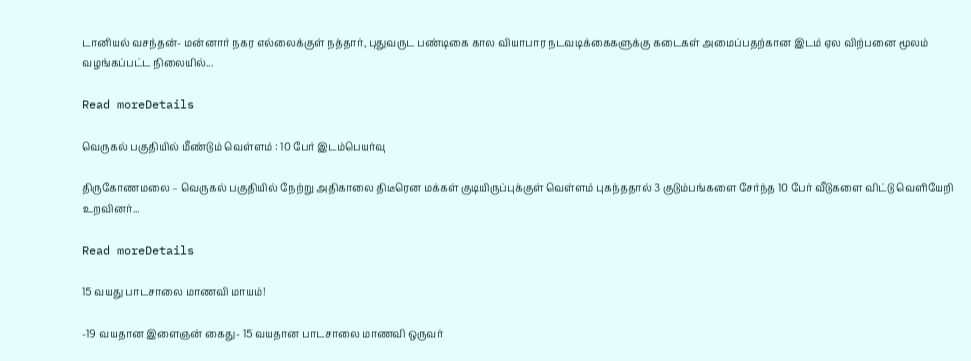டானியல் வசந்தன்- மன்னார் நகர எல்லைக்குள் நத்தார், புதுவருட பண்டிகை கால வியாபார நடவடிக்கைகளுக்கு கடைகள் அமைப்பதற்கான இடம் ஏல விற்பனை மூலம் வழங்கப்பட்ட நிலையில்...

Read moreDetails

வெருகல் பகுதியில் மீண்டும் வெள்ளம் : 10 பேர் இடம்பெயர்வு

திருகோணமலை – வெருகல் பகுதியில் நேற்று அதிகாலை திடீரென மக்கள் குடியிருப்புக்குள் வெள்ளம் புகந்ததால் 3 குடும்பங்களை சேர்ந்த 10 பேர் வீடுகளை விட்டு வெளியேறி உறவினர்...

Read moreDetails

15 வயது பாடசாலை மாணவி மாயம்!

-19 வயதான இளைஞன் கைது- 15 வயதான பாடசாலை மாணவி ஒருவர்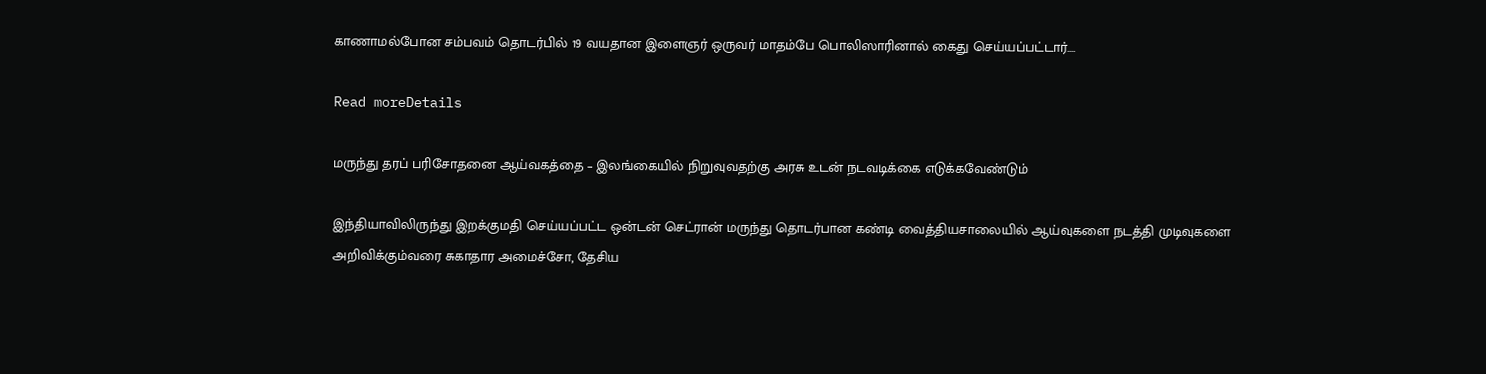காணாமல்போன சம்பவம் தொடர்பில் 19 வயதான இளைஞர் ஒருவர் மாதம்பே பொலிஸாரினால் கைது செய்யப்பட்டார்....

Read moreDetails

மருந்து தரப் பரிசோதனை ஆய்வகத்தை – இலங்கையில் நிறுவுவதற்கு அரசு உடன் நடவடிக்கை எடுக்கவேண்டும்

இந்தியாவிலிருந்து இறக்குமதி செய்யப்பட்ட ஒன்டன் செட்ரான் மருந்து தொடர்பான கண்டி வைத்தியசாலையில் ஆய்வுகளை நடத்தி முடிவுகளை அறிவிக்கும்வரை சுகாதார அமைச்சோ, தேசிய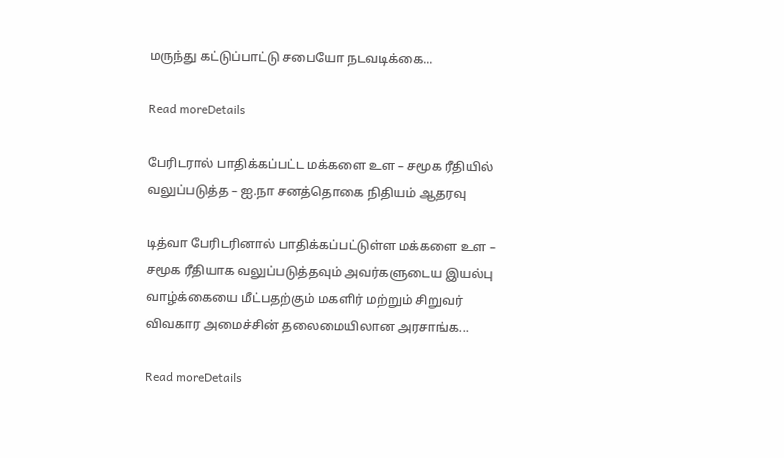மருந்து கட்டுப்பாட்டு சபையோ நடவடிக்கை...

Read moreDetails

பேரிடரால் பாதிக்கப்பட்ட மக்களை உள – சமூக ரீதியில் வலுப்படுத்த – ஐ.நா சனத்தொகை நிதியம் ஆதரவு

டித்வா பேரிடரினால் பாதிக்கப்பட்டுள்ள மக்களை உள – சமூக ரீதியாக வலுப்படுத்தவும் அவர்களுடைய இயல்பு வாழ்க்கையை மீட்பதற்கும் மகளிர் மற்றும் சிறுவர் விவகார அமைச்சின் தலைமையிலான அரசாங்க...

Read moreDetails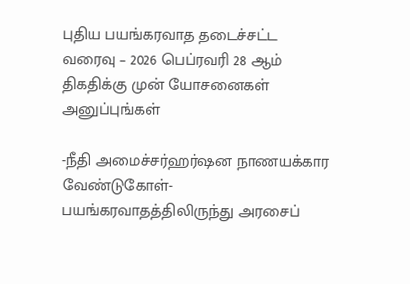புதிய பயங்கரவாத தடைச்சட்ட வரைவு – 2026 பெப்ரவரி 28 ஆம் திகதிக்கு முன் யோசனைகள் அனுப்புங்கள்

-நீதி அமைச்சர்ஹர்ஷன நாணயக்கார வேண்டுகோள்- பயங்கரவாதத்திலிருந்து அரசைப்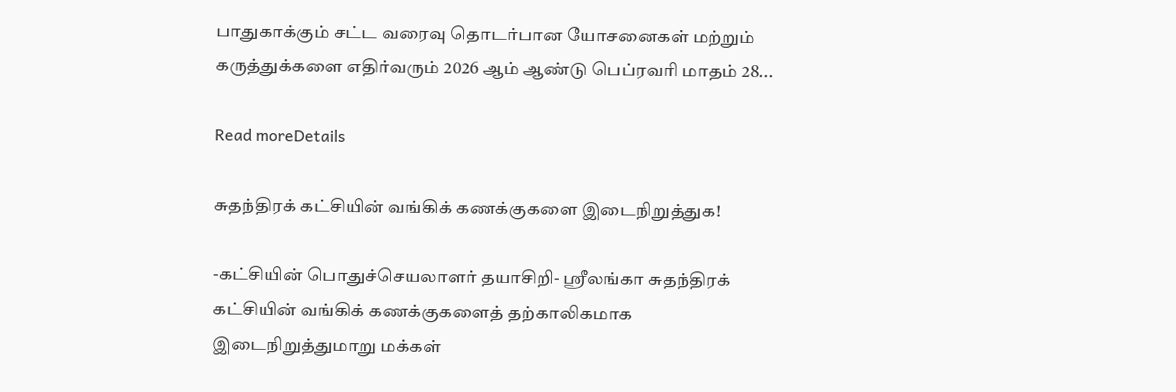பாதுகாக்கும் சட்ட வரைவு தொடர்பான யோசனைகள் மற்றும் கருத்துக்களை எதிர்வரும் 2026 ஆம் ஆண்டு பெப்ரவரி மாதம் 28...

Read moreDetails

சுதந்திரக் கட்சியின் வங்கிக் கணக்குகளை இடைநிறுத்துக!

-கட்சியின் பொதுச்செயலாளர் தயாசிறி- ஸ்ரீலங்கா சுதந்திரக் கட்சியின் வங்கிக் கணக்குகளைத் தற்காலிகமாக இடைநிறுத்துமாறு மக்கள்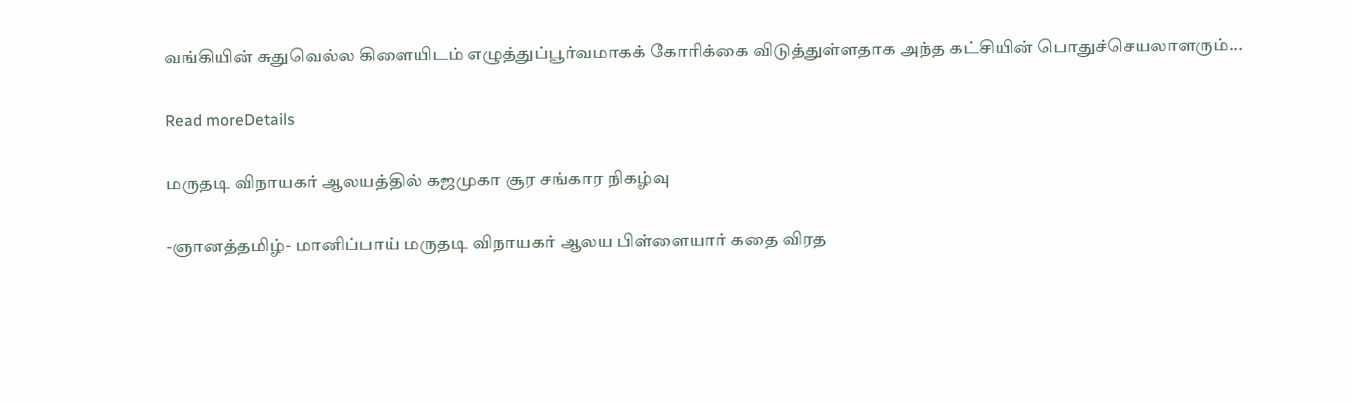வங்கியின் சுதுவெல்ல கிளையிடம் எழுத்துப்பூர்வமாகக் கோரிக்கை விடுத்துள்ளதாக அந்த கட்சியின் பொதுச்செயலாளரும்...

Read moreDetails

மருதடி விநாயகர் ஆலயத்தில் கஜமுகா சூர சங்கார நிகழ்வு

-ஞானத்தமிழ்- மானிப்பாய் மருதடி விநாயகர் ஆலய பிள்ளையார் கதை விரத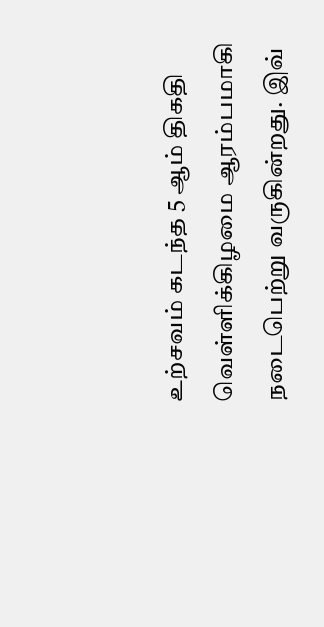உற்சவம் கடந்த 5 ஆம் திகதி வெள்ளிக்கிழமை ஆரம்பமாகி நடைபெற்று வருகின்றது. இவ்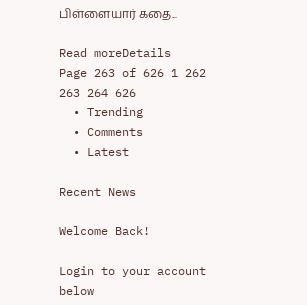பிள்ளையார் கதை...

Read moreDetails
Page 263 of 626 1 262 263 264 626
  • Trending
  • Comments
  • Latest

Recent News

Welcome Back!

Login to your account below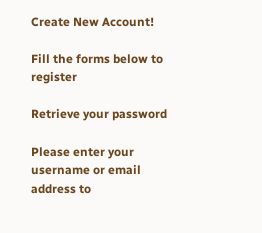Create New Account!

Fill the forms below to register

Retrieve your password

Please enter your username or email address to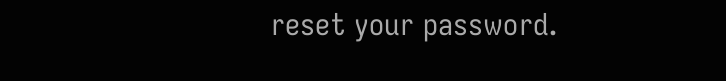reset your password.